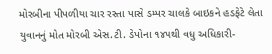મોરબીના પીપળીયા ચાર રસ્તા પાસે ડમ્પર ચાલકે બાઇકને હડફેટે લેતા યુવાનનું મોત મોરબી એસ.ટી. ડેપોના ૧૪૫થી વધુ અધિકારી-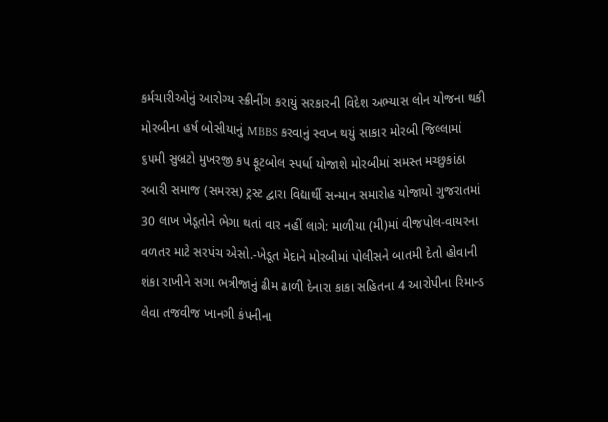કર્મચારીઓનું આરોગ્ય સ્ક્રીનીંગ કરાયું સરકારની વિદેશ અભ્યાસ લોન યોજના થકી મોરબીના હર્ષ બોસીયાનું MBBS કરવાનું સ્વપ્ન થયું સાકાર મોરબી જિલ્લામાં ૬૫મી સુબ્રટો મુખરજી કપ ફૂટબોલ સ્પર્ધા યોજાશે મોરબીમાં સમસ્ત મચ્છુકાંઠા રબારી સમાજ (સમરસ) ટ્રસ્ટ દ્વારા વિદ્યાર્થી સન્માન સમારોહ યોજાયો ગુજરાતમાં 30 લાખ ખેડૂતોને ભેગા થતાં વાર નહીં લાગે: માળીયા (મી)માં વીજપોલ-વાયરના વળતર માટે સરપંચ એસો.-ખેડૂત મેદાને મોરબીમાં પોલીસને બાતમી દેતો હોવાની શંકા રાખીને સગા ભત્રીજાનું ઢીમ ઢાળી દેનારા કાકા સહિતના 4 આરોપીના રિમાન્ડ લેવા તજવીજ ખાનગી કંપનીના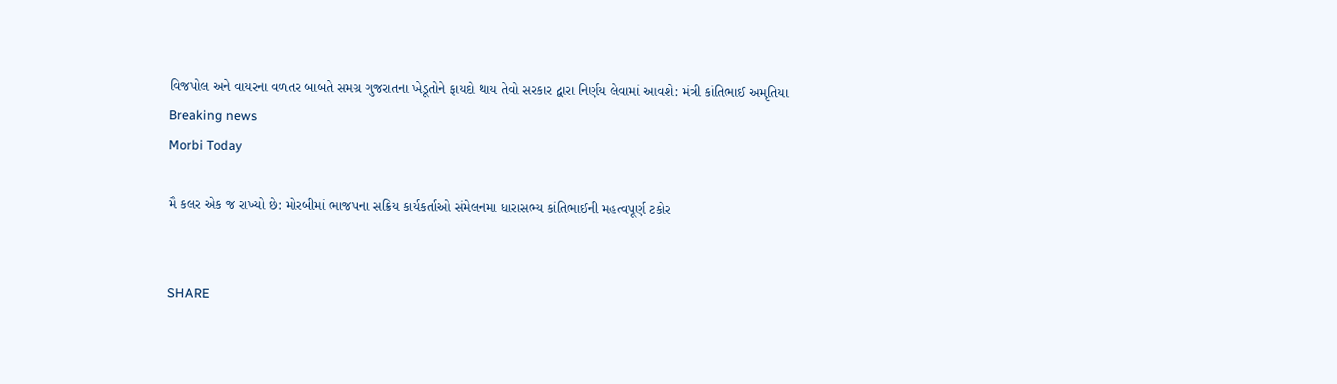વિજપોલ અને વાયરના વળતર બાબતે સમગ્ર ગુજરાતના ખેડૂતોને ફાયદો થાય તેવો સરકાર દ્વારા નિર્ણય લેવામાં આવશે: મંત્રી કાંતિભાઈ અમૃતિયા
Breaking news
Morbi Today

મૈ કલર એક જ રાખ્યો છે: મોરબીમાં ભાજપના સક્રિય કાર્યકર્તાઓ સંમેલનમા ધારાસભ્ય કાંતિભાઈની મહત્વપૂર્ણ ટકોર


SHARE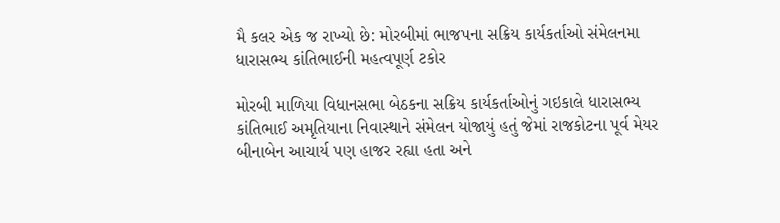મૈ કલર એક જ રાખ્યો છે: મોરબીમાં ભાજપના સક્રિય કાર્યકર્તાઓ સંમેલનમા ધારાસભ્ય કાંતિભાઈની મહત્વપૂર્ણ ટકોર

મોરબી માળિયા વિધાનસભા બેઠકના સક્રિય કાર્યકર્તાઓનું ગઇકાલે ધારાસભ્ય કાંતિભાઈ અમૃતિયાના નિવાસ્થાને સંમેલન યોજાયું હતું જેમાં રાજકોટના પૂર્વ મેયર બીનાબેન આચાર્ય પણ હાજર રહ્યા હતા અને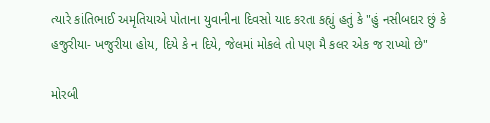ત્યારે કાંતિભાઈ અમૃતિયાએ પોતાના યુવાનીના દિવસો યાદ કરતા કહ્યું હતું કે "હું નસીબદાર છું કે હજુરીયા- ખજુરીયા હોય, દિયે કે ન દિયે, જેલમાં મોકલે તો પણ મૈ કલર એક જ રાખ્યો છે"

મોરબી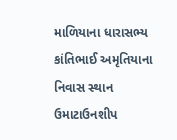માળિયાના ધારાસભ્ય કાંતિભાઈ અમૃતિયાના નિવાસ સ્થાન ઉમાટાઉનશીપ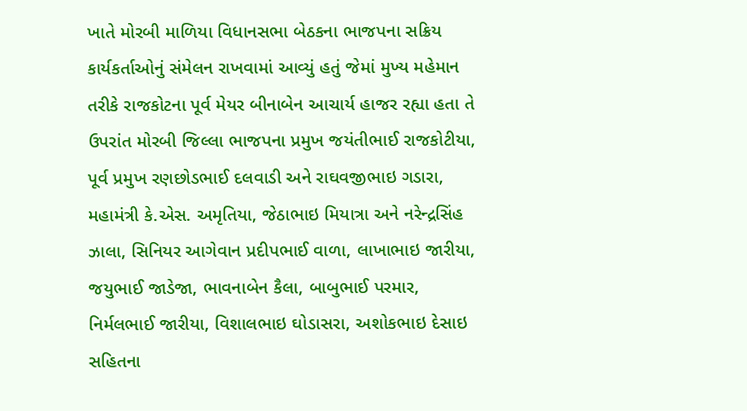ખાતે મોરબી માળિયા વિધાનસભા બેઠકના ભાજપના સક્રિય કાર્યકર્તાઓનું સંમેલન રાખવામાં આવ્યું હતું જેમાં મુખ્ય મહેમાન તરીકે રાજકોટના પૂર્વ મેયર બીનાબેન આચાર્ય હાજર રહ્યા હતા તે ઉપરાંત મોરબી જિલ્લા ભાજપના પ્રમુખ જયંતીભાઈ રાજકોટીયા, પૂર્વ પ્રમુખ રણછોડભાઈ દલવાડી અને રાઘવજીભાઇ ગડારા, મહામંત્રી કે.એસ. અમૃતિયા, જેઠાભાઇ મિયાત્રા અને નરેન્દ્રસિંહ ઝાલા, સિનિયર આગેવાન પ્રદીપભાઈ વાળા, લાખાભાઇ જારીયા, જયુભાઈ જાડેજા, ભાવનાબેન કૈલા, બાબુભાઈ પરમાર, નિર્મલભાઈ જારીયા, વિશાલભાઇ ઘોડાસરા, અશોકભાઇ દેસાઇ સહિતના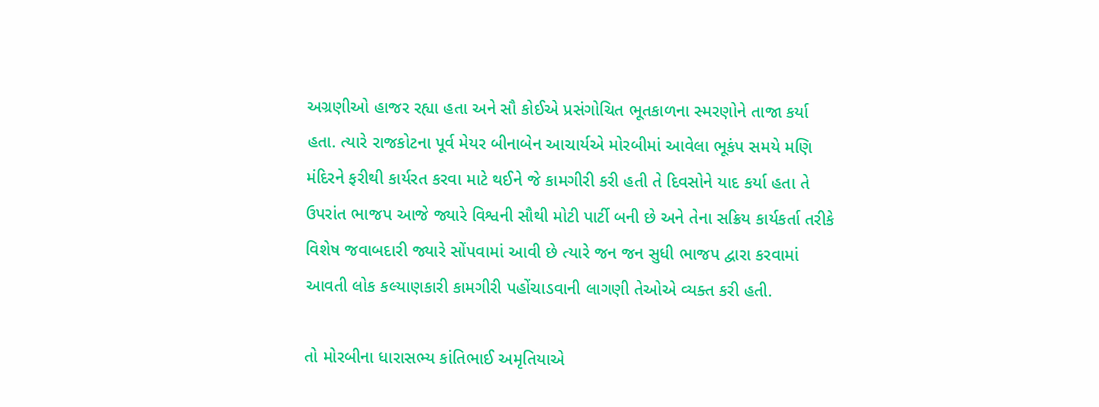અગ્રણીઓ હાજર રહ્યા હતા અને સૌ કોઈએ પ્રસંગોચિત ભૂતકાળના સ્મરણોને તાજા કર્યા હતા. ત્યારે રાજકોટના પૂર્વ મેયર બીનાબેન આચાર્યએ મોરબીમાં આવેલા ભૂકંપ સમયે મણિ મંદિરને ફરીથી કાર્યરત કરવા માટે થઈને જે કામગીરી કરી હતી તે દિવસોને યાદ કર્યા હતા તે ઉપરાંત ભાજપ આજે જ્યારે વિશ્વની સૌથી મોટી પાર્ટી બની છે અને તેના સક્રિય કાર્યકર્તા તરીકે વિશેષ જવાબદારી જ્યારે સોંપવામાં આવી છે ત્યારે જન જન સુધી ભાજપ દ્વારા કરવામાં આવતી લોક કલ્યાણકારી કામગીરી પહોંચાડવાની લાગણી તેઓએ વ્યક્ત કરી હતી.

તો મોરબીના ધારાસભ્ય કાંતિભાઈ અમૃતિયાએ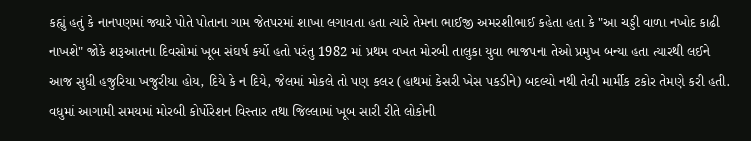કહ્યું હતું કે નાનપણમાં જ્યારે પોતે પોતાના ગામ જેતપરમાં શાખા લગાવતા હતા ત્યારે તેમના ભાઈજી અમરશીભાઈ કહેતા હતા કે "આ ચડ્ડી વાળા નખોદ કાઢી નાખશે" જોકે શરૂઆતના દિવસોમાં ખૂબ સંઘર્ષ કર્યો હતો પરંતુ 1982 માં પ્રથમ વખત મોરબી તાલુકા યુવા ભાજપના તેઓ પ્રમુખ બન્યા હતા ત્યારથી લઈને આજ સુધી હજુરિયા ખજુરીયા હોય, દિયે કે ન દિયે, જેલમાં મોકલે તો પણ કલર (હાથમાં કેસરી ખેસ પકડીને) બદલ્યો નથી તેવી માર્મીક ટકોર તેમણે કરી હતી. વધુમાં આગામી સમયમાં મોરબી કોર્પોરેશન વિસ્તાર તથા જિલ્લામાં ખૂબ સારી રીતે લોકોની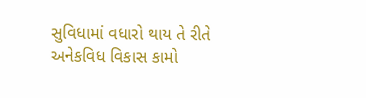સુવિધામાં વધારો થાય તે રીતે અનેકવિધ વિકાસ કામો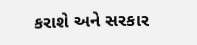કરાશે અને સરકાર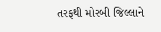તરફથી મોરબી જિલ્લાને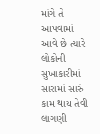માંગે તે આપવામાં આવે છે ત્યારે લોકોની સુખાકારીમાં સારામાં સારું કામ થાય તેવી લાગણી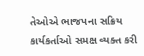તેઓએ ભાજપના સક્રિય કાર્યકર્તાઓ સમક્ષ વ્યક્ત કરી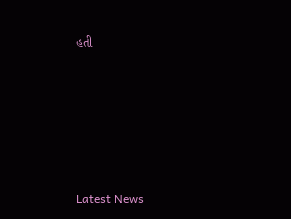હતી






Latest News